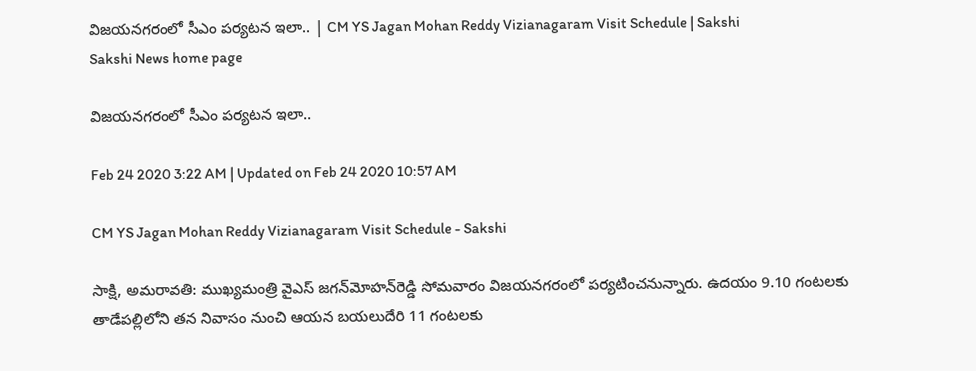విజయనగరంలో సీఎం పర్యటన ఇలా.. | CM YS Jagan Mohan Reddy Vizianagaram Visit Schedule | Sakshi
Sakshi News home page

విజయనగరంలో సీఎం పర్యటన ఇలా..

Feb 24 2020 3:22 AM | Updated on Feb 24 2020 10:57 AM

CM YS Jagan Mohan Reddy Vizianagaram Visit Schedule - Sakshi

సాక్షి, అమరావతి: ముఖ్యమంత్రి వైఎస్‌ జగన్‌మోహన్‌రెడ్డి సోమవారం విజయనగరంలో పర్యటించనున్నారు. ఉదయం 9.10 గంటలకు తాడేపల్లిలోని తన నివాసం నుంచి ఆయన బయలుదేరి 11 గంటలకు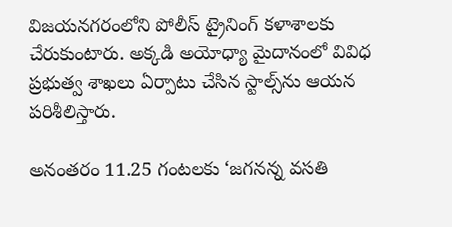విజయనగరంలోని పోలీస్‌ ట్రైనింగ్‌ కళాశాలకు చేరుకుంటారు. అక్కడి అయోధ్యా మైదానంలో వివిధ ప్రభుత్వ శాఖలు ఏర్పాటు చేసిన స్టాల్స్‌ను ఆయన పరిశీలిస్తారు.

అనంతరం 11.25 గంటలకు ‘జగనన్న వసతి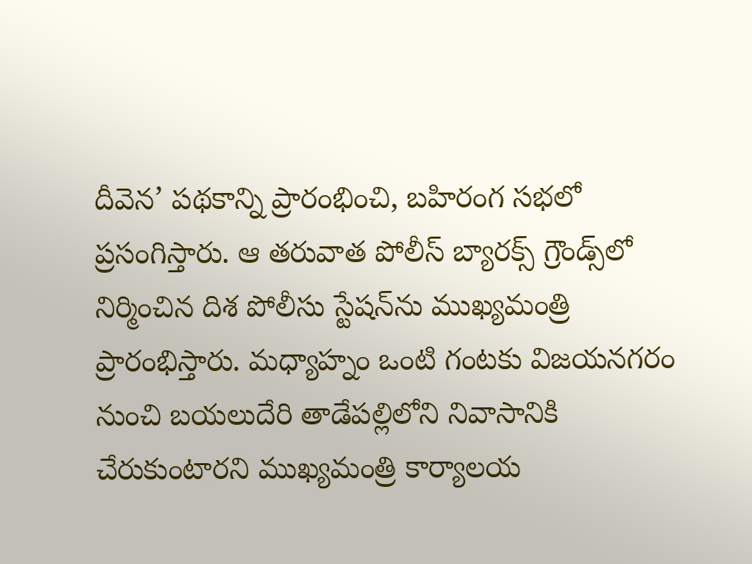దీవెన’ పథకాన్ని ప్రారంభించి, బహిరంగ సభలో ప్రసంగిస్తారు. ఆ తరువాత పోలీస్‌ బ్యారక్స్‌ గ్రౌండ్స్‌లో నిర్మించిన దిశ పోలీసు స్టేషన్‌ను ముఖ్యమంత్రి ప్రారంభిస్తారు. మధ్యాహ్నం ఒంటి గంటకు విజయనగరం నుంచి బయలుదేరి తాడేపల్లిలోని నివాసానికి చేరుకుంటారని ముఖ్యమంత్రి కార్యాలయ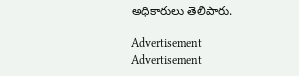అధికారులు తెలిపారు.

Advertisement
Advertisement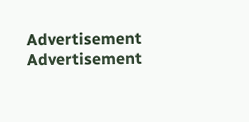Advertisement
Advertisement